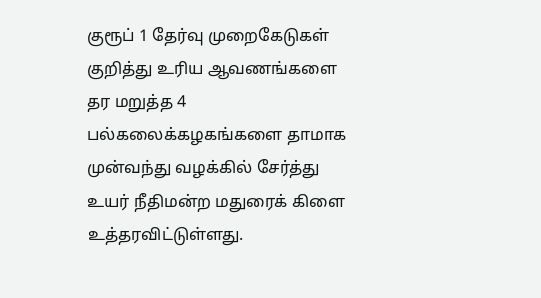குரூப் 1 தேர்வு முறைகேடுகள் குறித்து உரிய ஆவணங்களை தர மறுத்த 4 பல்கலைக்கழகங்களை தாமாக முன்வந்து வழக்கில் சேர்த்து உயர் நீதிமன்ற மதுரைக் கிளை உத்தரவிட்டுள்ளது.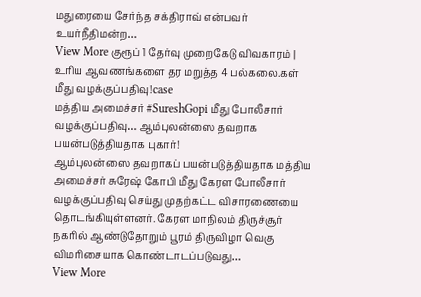மதுரையை சேர்ந்த சக்திராவ் என்பவர் உயர்நீதிமன்ற…
View More குரூப் 1 தேர்வு முறைகேடு விவகாரம் | உரிய ஆவணங்களை தர மறுத்த 4 பல்கலை.கள் மீது வழக்குப்பதிவு!case
மத்திய அமைச்சர் #SureshGopi மீது போலீசார் வழக்குப்பதிவு… ஆம்புலன்ஸை தவறாக பயன்படுத்தியதாக புகார்!
ஆம்புலன்ஸை தவறாகப் பயன்படுத்தியதாக மத்திய அமைச்சர் சுரேஷ் கோபி மீது கேரள போலீசார் வழக்குப்பதிவு செய்து முதற்கட்ட விசாரணையை தொடங்கியுள்ளனர். கேரள மாநிலம் திருச்சூர் நகரில் ஆண்டுதோறும் பூரம் திருவிழா வெகு விமரிசையாக கொண்டாடப்படுவது…
View More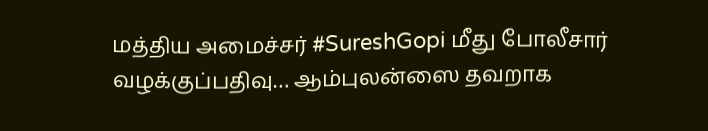மத்திய அமைச்சர் #SureshGopi மீது போலீசார் வழக்குப்பதிவு… ஆம்புலன்ஸை தவறாக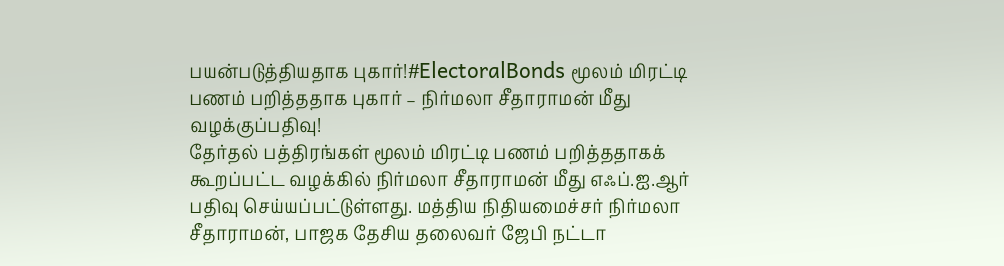பயன்படுத்தியதாக புகார்!#ElectoralBonds மூலம் மிரட்டி பணம் பறித்ததாக புகார் – நிர்மலா சீதாராமன் மீது வழக்குப்பதிவு!
தேர்தல் பத்திரங்கள் மூலம் மிரட்டி பணம் பறித்ததாகக் கூறப்பட்ட வழக்கில் நிர்மலா சீதாராமன் மீது எஃப்.ஐ.ஆர் பதிவு செய்யப்பட்டுள்ளது. மத்திய நிதியமைச்சர் நிர்மலா சீதாராமன், பாஜக தேசிய தலைவர் ஜேபி நட்டா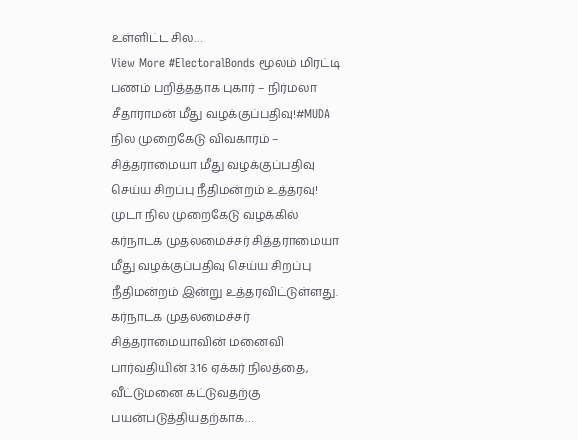உள்ளிட்ட சில…
View More #ElectoralBonds மூலம் மிரட்டி பணம் பறித்ததாக புகார் – நிர்மலா சீதாராமன் மீது வழக்குப்பதிவு!#MUDA நில முறைகேடு விவகாரம் – சித்தராமையா மீது வழக்குப்பதிவு செய்ய சிறப்பு நீதிமன்றம் உத்தரவு!
முடா நில முறைகேடு வழக்கில் கர்நாடக முதலமைச்சர் சித்தராமையா மீது வழக்குப்பதிவு செய்ய சிறப்பு நீதிமன்றம் இன்று உத்தரவிட்டுள்ளது. கர்நாடக முதலமைச்சர் சித்தராமையாவின் மனைவி பார்வதியின் 3.16 ஏக்கர் நிலத்தை, வீட்டுமனை கட்டுவதற்கு பயன்படுத்தியதற்காக…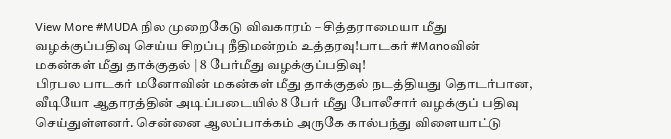View More #MUDA நில முறைகேடு விவகாரம் – சித்தராமையா மீது வழக்குப்பதிவு செய்ய சிறப்பு நீதிமன்றம் உத்தரவு!பாடகர் #Manoவின் மகன்கள் மீது தாக்குதல் | 8 பேர்மீது வழக்குப்பதிவு!
பிரபல பாடகர் மனோவின் மகன்கள் மீது தாக்குதல் நடத்தியது தொடர்பான, வீடியோ ஆதாரத்தின் அடிப்படையில் 8 பேர் மீது போலீசார் வழக்குப் பதிவு செய்துள்ளனர். சென்னை ஆலப்பாக்கம் அருகே கால்பந்து விளையாட்டு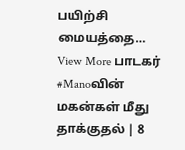பயிற்சி மையத்தை…
View More பாடகர் #Manoவின் மகன்கள் மீது தாக்குதல் | 8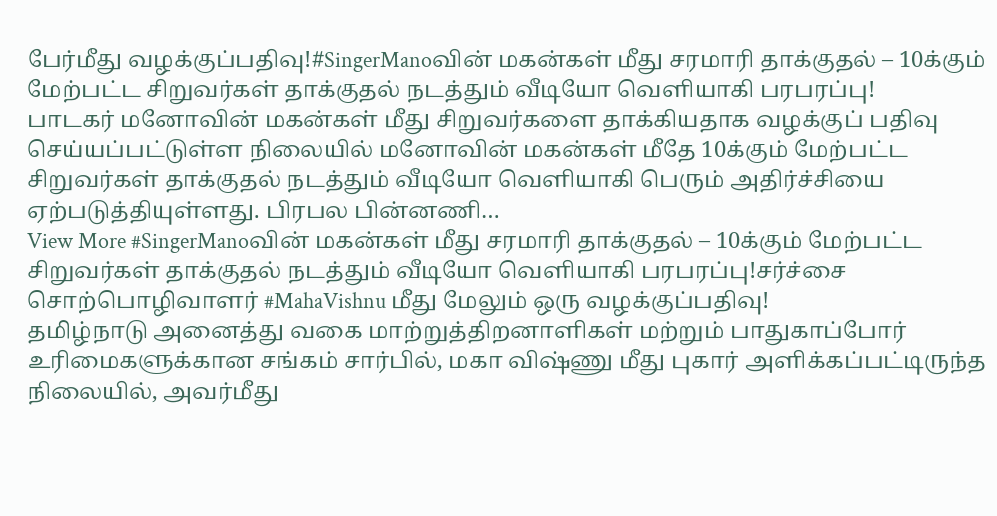பேர்மீது வழக்குப்பதிவு!#SingerManoவின் மகன்கள் மீது சரமாரி தாக்குதல் – 10க்கும் மேற்பட்ட சிறுவர்கள் தாக்குதல் நடத்தும் வீடியோ வெளியாகி பரபரப்பு!
பாடகர் மனோவின் மகன்கள் மீது சிறுவர்களை தாக்கியதாக வழக்குப் பதிவு செய்யப்பட்டுள்ள நிலையில் மனோவின் மகன்கள் மீதே 10க்கும் மேற்பட்ட சிறுவர்கள் தாக்குதல் நடத்தும் வீடியோ வெளியாகி பெரும் அதிர்ச்சியை ஏற்படுத்தியுள்ளது. பிரபல பின்னணி…
View More #SingerManoவின் மகன்கள் மீது சரமாரி தாக்குதல் – 10க்கும் மேற்பட்ட சிறுவர்கள் தாக்குதல் நடத்தும் வீடியோ வெளியாகி பரபரப்பு!சர்ச்சை சொற்பொழிவாளர் #MahaVishnu மீது மேலும் ஒரு வழக்குப்பதிவு!
தமிழ்நாடு அனைத்து வகை மாற்றுத்திறனாளிகள் மற்றும் பாதுகாப்போர் உரிமைகளுக்கான சங்கம் சார்பில், மகா விஷ்ணு மீது புகார் அளிக்கப்பட்டிருந்த நிலையில், அவர்மீது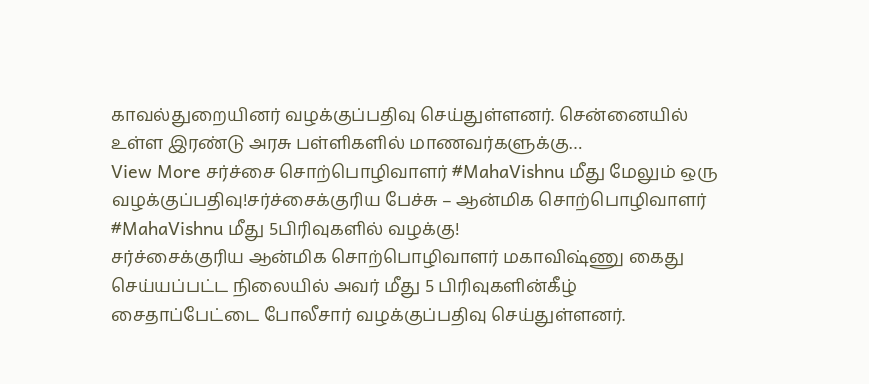காவல்துறையினர் வழக்குப்பதிவு செய்துள்ளனர். சென்னையில் உள்ள இரண்டு அரசு பள்ளிகளில் மாணவர்களுக்கு…
View More சர்ச்சை சொற்பொழிவாளர் #MahaVishnu மீது மேலும் ஒரு வழக்குப்பதிவு!சர்ச்சைக்குரிய பேச்சு – ஆன்மிக சொற்பொழிவாளர் #MahaVishnu மீது 5பிரிவுகளில் வழக்கு!
சர்ச்சைக்குரிய ஆன்மிக சொற்பொழிவாளர் மகாவிஷ்ணு கைது செய்யப்பட்ட நிலையில் அவர் மீது 5 பிரிவுகளின்கீழ் சைதாப்பேட்டை போலீசார் வழக்குப்பதிவு செய்துள்ளனர்.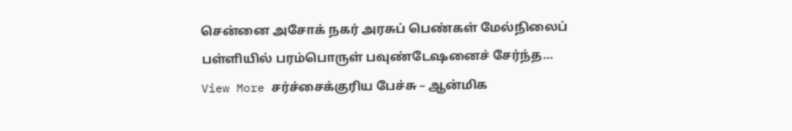சென்னை அசோக் நகர் அரசுப் பெண்கள் மேல்நிலைப் பள்ளியில் பரம்பொருள் பவுண்டேஷனைச் சேர்ந்த…
View More சர்ச்சைக்குரிய பேச்சு – ஆன்மிக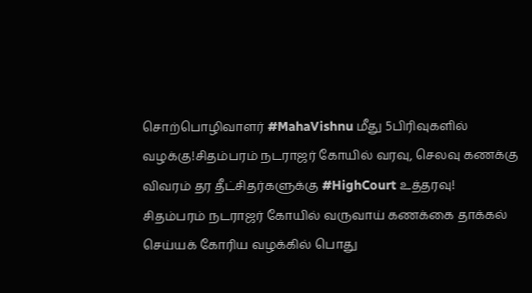சொற்பொழிவாளர் #MahaVishnu மீது 5பிரிவுகளில் வழக்கு!சிதம்பரம் நடராஜர் கோயில் வரவு, செலவு கணக்கு விவரம் தர தீட்சிதர்களுக்கு #HighCourt உத்தரவு!
சிதம்பரம் நடராஜர் கோயில் வருவாய் கணக்கை தாக்கல் செய்யக் கோரிய வழக்கில் பொது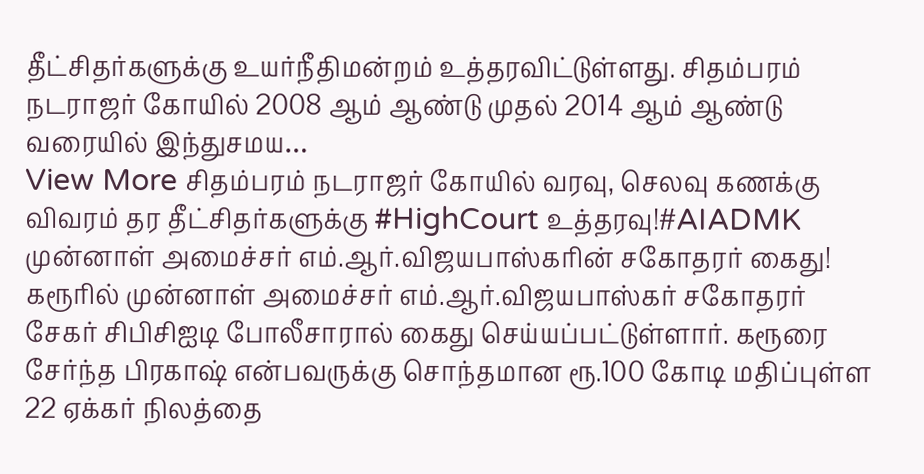தீட்சிதர்களுக்கு உயர்நீதிமன்றம் உத்தரவிட்டுள்ளது. சிதம்பரம் நடராஜர் கோயில் 2008 ஆம் ஆண்டு முதல் 2014 ஆம் ஆண்டு வரையில் இந்துசமய…
View More சிதம்பரம் நடராஜர் கோயில் வரவு, செலவு கணக்கு விவரம் தர தீட்சிதர்களுக்கு #HighCourt உத்தரவு!#AIADMK முன்னாள் அமைச்சர் எம்.ஆர்.விஜயபாஸ்கரின் சகோதரர் கைது!
கரூரில் முன்னாள் அமைச்சர் எம்.ஆர்.விஜயபாஸ்கர் சகோதரர் சேகர் சிபிசிஐடி போலீசாரால் கைது செய்யப்பட்டுள்ளார். கரூரை சேர்ந்த பிரகாஷ் என்பவருக்கு சொந்தமான ரூ.100 கோடி மதிப்புள்ள 22 ஏக்கர் நிலத்தை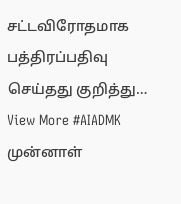சட்டவிரோதமாக பத்திரப்பதிவு செய்தது குறித்து…
View More #AIADMK முன்னாள்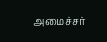அமைச்சர்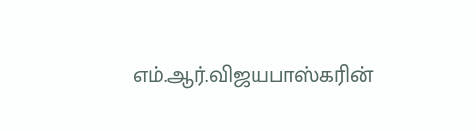எம்.ஆர்.விஜயபாஸ்கரின்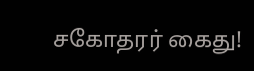சகோதரர் கைது!